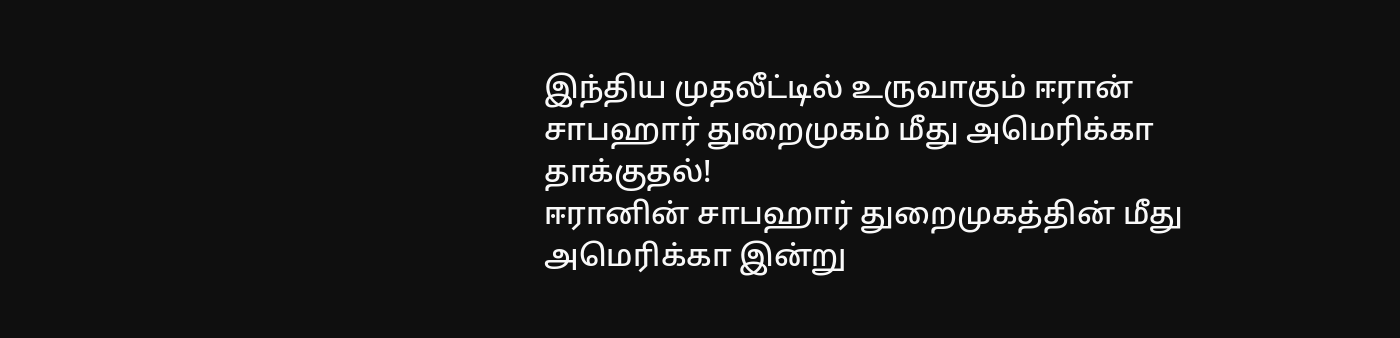இந்திய முதலீட்டில் உருவாகும் ஈரான் சாபஹார் துறைமுகம் மீது அமெரிக்கா தாக்குதல்!
ஈரானின் சாபஹார் துறைமுகத்தின் மீது அமெரிக்கா இன்று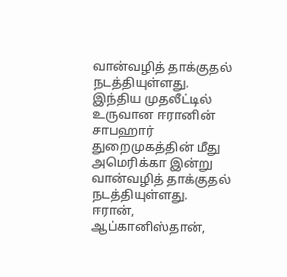வான்வழித் தாக்குதல் நடத்தியுள்ளது.
இந்திய முதலீட்டில் உருவான ஈரானின் சாபஹார் துறைமுகத்தின் மீது அமெரிக்கா இன்று வான்வழித் தாக்குதல் நடத்தியுள்ளது.
ஈரான், ஆப்கானிஸ்தான்,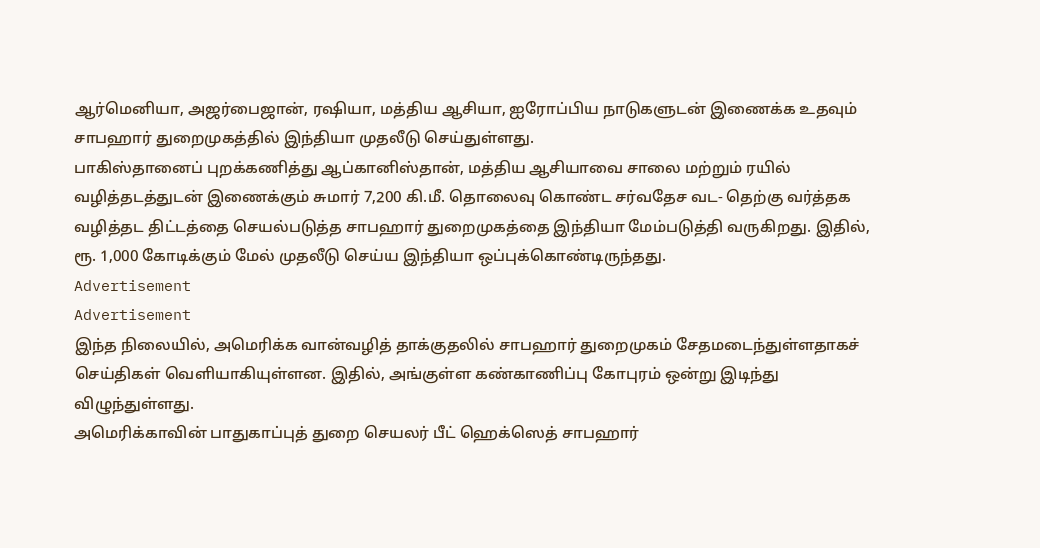ஆர்மெனியா, அஜர்பைஜான், ரஷியா, மத்திய ஆசியா, ஐரோப்பிய நாடுகளுடன் இணைக்க உதவும் சாபஹார் துறைமுகத்தில் இந்தியா முதலீடு செய்துள்ளது.
பாகிஸ்தானைப் புறக்கணித்து ஆப்கானிஸ்தான், மத்திய ஆசியாவை சாலை மற்றும் ரயில் வழித்தடத்துடன் இணைக்கும் சுமார் 7,200 கி.மீ. தொலைவு கொண்ட சர்வதேச வட- தெற்கு வர்த்தக வழித்தட திட்டத்தை செயல்படுத்த சாபஹார் துறைமுகத்தை இந்தியா மேம்படுத்தி வருகிறது. இதில், ரூ. 1,000 கோடிக்கும் மேல் முதலீடு செய்ய இந்தியா ஒப்புக்கொண்டிருந்தது.
Advertisement
Advertisement
இந்த நிலையில், அமெரிக்க வான்வழித் தாக்குதலில் சாபஹார் துறைமுகம் சேதமடைந்துள்ளதாகச் செய்திகள் வெளியாகியுள்ளன. இதில், அங்குள்ள கண்காணிப்பு கோபுரம் ஒன்று இடிந்து விழுந்துள்ளது.
அமெரிக்காவின் பாதுகாப்புத் துறை செயலர் பீட் ஹெக்ஸெத் சாபஹார்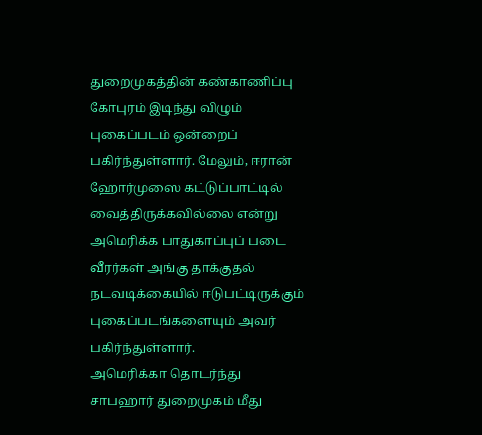துறைமுகத்தின் கண்காணிப்பு கோபுரம் இடிந்து விழும் புகைப்படம் ஒன்றைப் பகிர்ந்துள்ளார். மேலும், ஈரான் ஹோர்முஸை கட்டுப்பாட்டில் வைத்திருக்கவில்லை என்று அமெரிக்க பாதுகாப்புப் படை வீரர்கள் அங்கு தாக்குதல் நடவடிக்கையில் ஈடுபட்டிருக்கும் புகைப்படங்களையும் அவர் பகிர்ந்துள்ளார்.
அமெரிக்கா தொடர்ந்து சாபஹார் துறைமுகம் மீது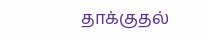தாக்குதல்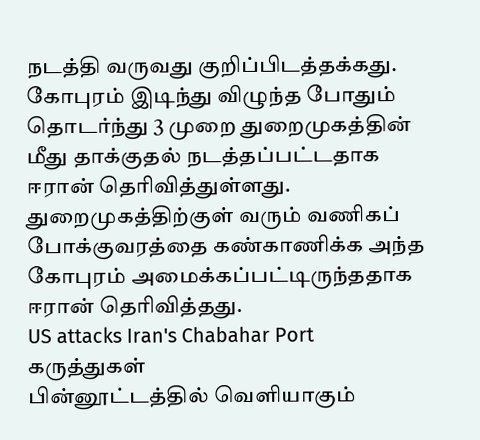நடத்தி வருவது குறிப்பிடத்தக்கது. கோபுரம் இடிந்து விழுந்த போதும் தொடர்ந்து 3 முறை துறைமுகத்தின் மீது தாக்குதல் நடத்தப்பட்டதாக ஈரான் தெரிவித்துள்ளது.
துறைமுகத்திற்குள் வரும் வணிகப் போக்குவரத்தை கண்காணிக்க அந்த கோபுரம் அமைக்கப்பட்டிருந்ததாக ஈரான் தெரிவித்தது.
US attacks Iran's Chabahar Port
கருத்துகள்
பின்னூட்டத்தில் வெளியாகும்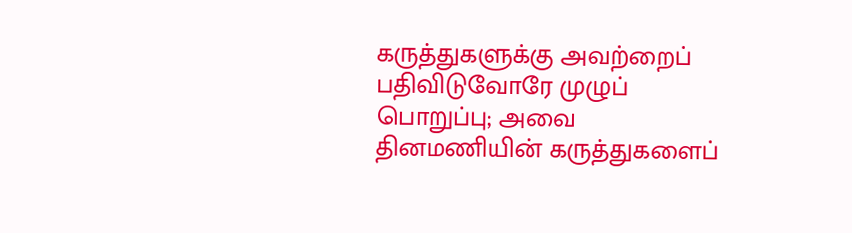கருத்துகளுக்கு அவற்றைப் பதிவிடுவோரே முழுப் பொறுப்பு; அவை தினமணியின் கருத்துகளைப்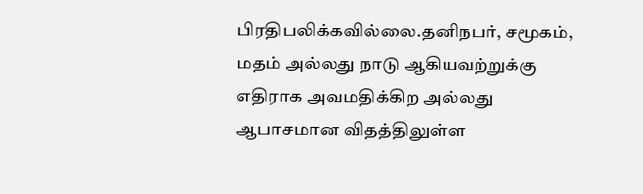பிரதிபலிக்கவில்லை.தனிநபர், சமூகம், மதம் அல்லது நாடு ஆகியவற்றுக்கு எதிராக அவமதிக்கிற அல்லது ஆபாசமான விதத்திலுள்ள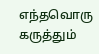எந்தவொரு கருத்தும்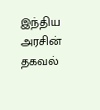இந்திய அரசின் தகவல்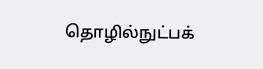தொழில்நுட்பக்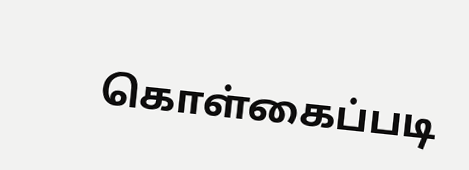கொள்கைப்படி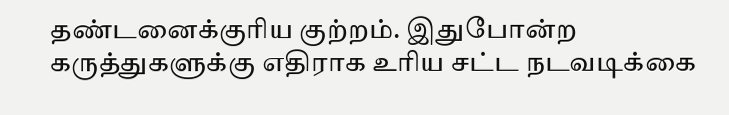தண்டனைக்குரிய குற்றம். இதுபோன்ற கருத்துகளுக்கு எதிராக உரிய சட்ட நடவடிக்கை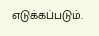எடுக்கப்படும்.